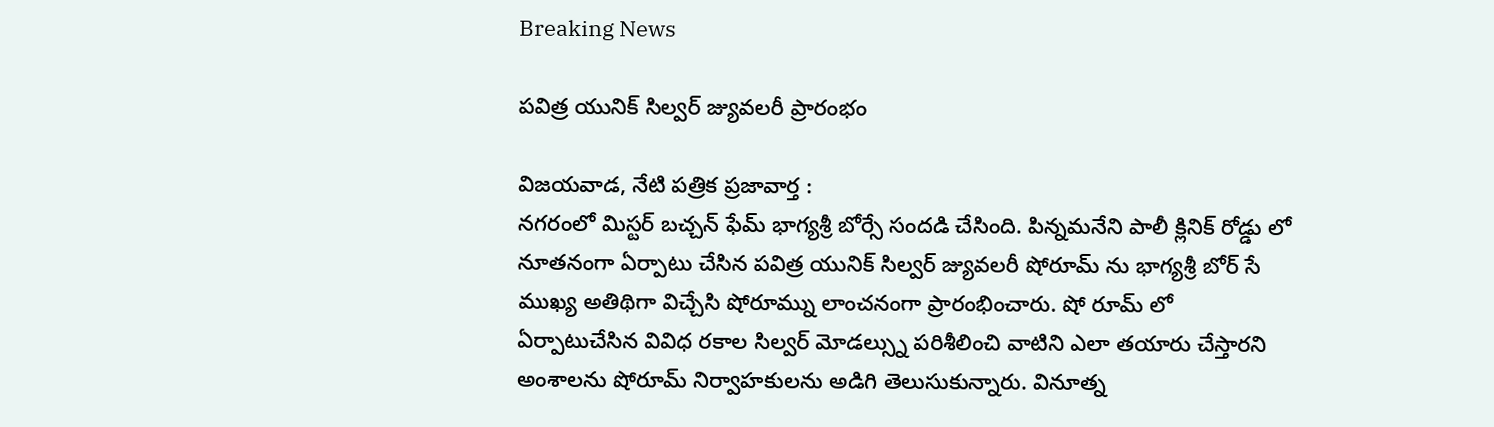Breaking News

పవిత్ర యునిక్ సిల్వర్ జ్యువలరీ ప్రారంభం

విజయవాడ, నేటి పత్రిక ప్రజావార్త :
నగరంలో మిస్టర్ బచ్చన్ ఫేమ్ భాగ్యశ్రీ బోర్సే సందడి చేసింది. పిన్నమనేని పాలీ క్లినిక్ రోడ్డు లో నూతనంగా ఏర్పాటు చేసిన పవిత్ర యునిక్ సిల్వర్ జ్యువలరీ షోరూమ్ ను భాగ్యశ్రీ బోర్ సే ముఖ్య అతిథిగా విచ్చేసి షోరూమ్ను లాంచనంగా ప్రారంభించారు. షో రూమ్ లో ఏర్పాటుచేసిన వివిధ రకాల సిల్వర్ మోడల్స్ను పరిశీలించి వాటిని ఎలా తయారు చేస్తారని అంశాలను షోరూమ్ నిర్వాహకులను అడిగి తెలుసుకున్నారు. వినూత్న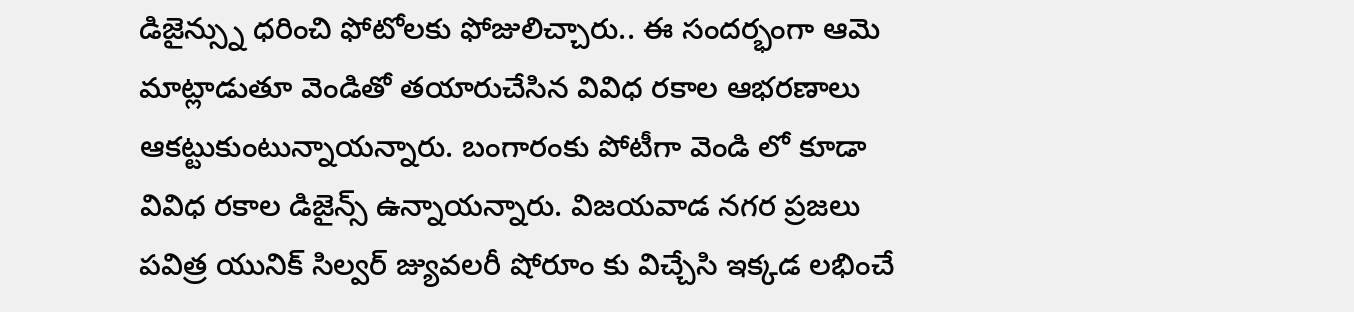డిజైన్స్ను ధరించి ఫోటోలకు ఫోజులిచ్చారు.. ఈ సందర్భంగా ఆమె మాట్లాడుతూ వెండితో తయారుచేసిన వివిధ రకాల ఆభరణాలు ఆకట్టుకుంటున్నాయన్నారు. బంగారంకు పోటీగా వెండి లో కూడా వివిధ రకాల డిజైన్స్ ఉన్నాయన్నారు. విజయవాడ నగర ప్రజలు పవిత్ర యునిక్ సిల్వర్ జ్యువలరీ షోరూం కు విచ్చేసి ఇక్కడ లభించే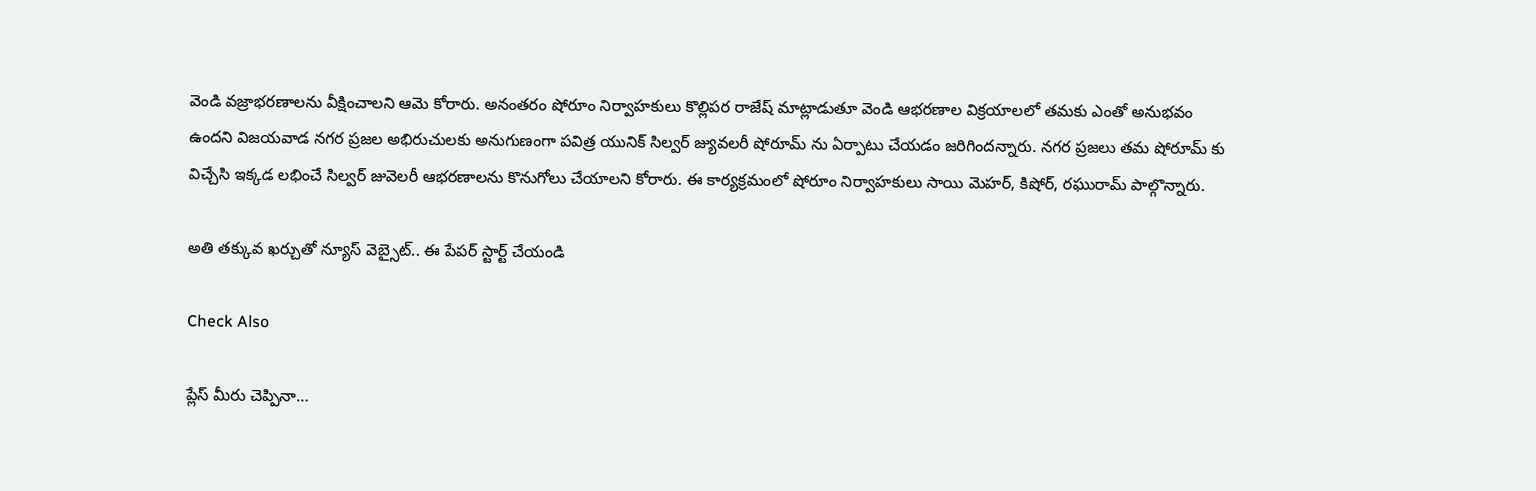వెండి వజ్రాభరణాలను వీక్షించాలని ఆమె కోరారు. అనంతరం షోరూం నిర్వాహకులు కొల్లిపర రాజేష్ మాట్లాడుతూ వెండి ఆభరణాల విక్రయాలలో తమకు ఎంతో అనుభవం ఉందని విజయవాడ నగర ప్రజల అభిరుచులకు అనుగుణంగా పవిత్ర యునిక్ సిల్వర్ జ్యువలరీ షోరూమ్ ను ఏర్పాటు చేయడం జరిగిందన్నారు. నగర ప్రజలు తమ షోరూమ్ కు విచ్చేసి ఇక్కడ లభించే సిల్వర్ జువెలరీ ఆభరణాలను కొనుగోలు చేయాలని కోరారు. ఈ కార్యక్రమంలో షోరూం నిర్వాహకులు సాయి మెహర్, కిషోర్, రఘురామ్ పాల్గొన్నారు.

అతి తక్కువ ఖర్చుతో న్యూస్ వెబ్సైట్.. ఈ పేపర్ స్టార్ట్ చేయండి

Check Also

ప్లేస్ మీరు చెప్పినా…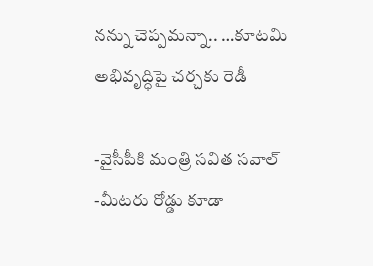నన్ను చెప్పమన్నా.. …కూటమి అభివృద్ధిపై చర్చకు రెడీ

-వైసీపీకి మంత్రి సవిత సవాల్ -మీటరు రోడ్డు కూడా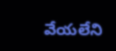వేయలేని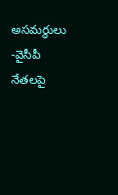అసమర్థులు -వైసీపీ నేతలపై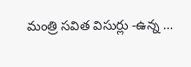మంత్రి సవిత విసుర్లు -ఉన్న …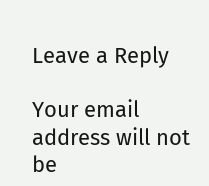Leave a Reply

Your email address will not be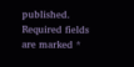published. Required fields are marked *